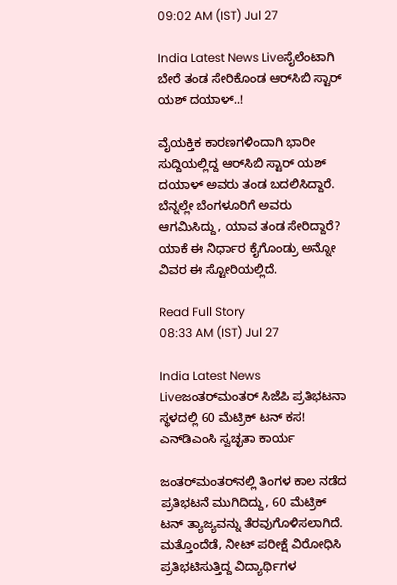09:02 AM (IST) Jul 27

India Latest News Liveಸೈಲೆಂಟಾಗಿ ಬೇರೆ ತಂಡ ಸೇರಿಕೊಂಡ ಆರ್‍‌ಸಿಬಿ ಸ್ಟಾರ್ ಯಶ್ ದಯಾಳ್..!

ವೈಯಕ್ತಿಕ ಕಾರಣಗಳಿಂದಾಗಿ ಭಾರೀ ಸುದ್ದಿಯಲ್ಲಿದ್ದ ಆರ್‍‌ಸಿಬಿ ಸ್ಟಾರ್ ಯಶ್ ದಯಾಳ್ ಅವರು ತಂಡ ಬದಲಿಸಿದ್ದಾರೆ. ಬೆನ್ನಲ್ಲೇ ಬೆಂಗಳೂರಿಗೆ ಅವರು ಆಗಮಿಸಿದ್ದು, ಯಾವ ತಂಡ ಸೇರಿದ್ದಾರೆ? ಯಾಕೆ ಈ ನಿರ್ಧಾರ ಕೈಗೊಂಡ್ರು ಅನ್ನೋ ವಿವರ ಈ ಸ್ಟೋರಿಯಲ್ಲಿದೆ.

Read Full Story
08:33 AM (IST) Jul 27

India Latest News Liveಜಂತರ್‌ಮಂತರ್‌ ಸಿಜೆಪಿ ಪ್ರತಿಭಟನಾ ಸ್ಥಳದಲ್ಲಿ 60 ಮೆಟ್ರಿಕ್‌ ಟನ್ ಕಸ! ಎನ್‌ಡಿಎಂಸಿ ಸ್ವಚ್ಛತಾ ಕಾರ್ಯ

ಜಂತರ್‌ಮಂತರ್‌ನಲ್ಲಿ ತಿಂಗಳ ಕಾಲ ನಡೆದ ಪ್ರತಿಭಟನೆ ಮುಗಿದಿದ್ದು, 60 ಮೆಟ್ರಿಕ್‌ ಟನ್‌ ತ್ಯಾಜ್ಯವನ್ನು ತೆರವುಗೊಳಿಸಲಾಗಿದೆ. ಮತ್ತೊಂದೆಡೆ, ನೀಟ್‌ ಪರೀಕ್ಷೆ ವಿರೋಧಿಸಿ ಪ್ರತಿಭಟಿಸುತ್ತಿದ್ದ ವಿದ್ಯಾರ್ಥಿಗಳ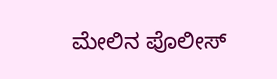ಮೇಲಿನ ಪೊಲೀಸ್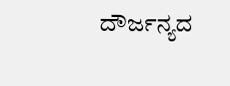ದೌರ್ಜನ್ಯದ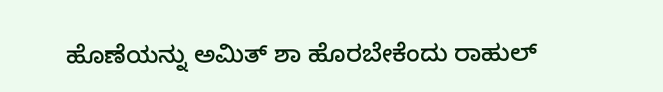ಹೊಣೆಯನ್ನು ಅಮಿತ್ ಶಾ ಹೊರಬೇಕೆಂದು ರಾಹುಲ್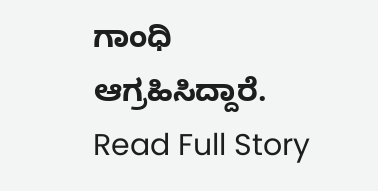ಗಾಂಧಿ ಆಗ್ರಹಿಸಿದ್ದಾರೆ.
Read Full Story